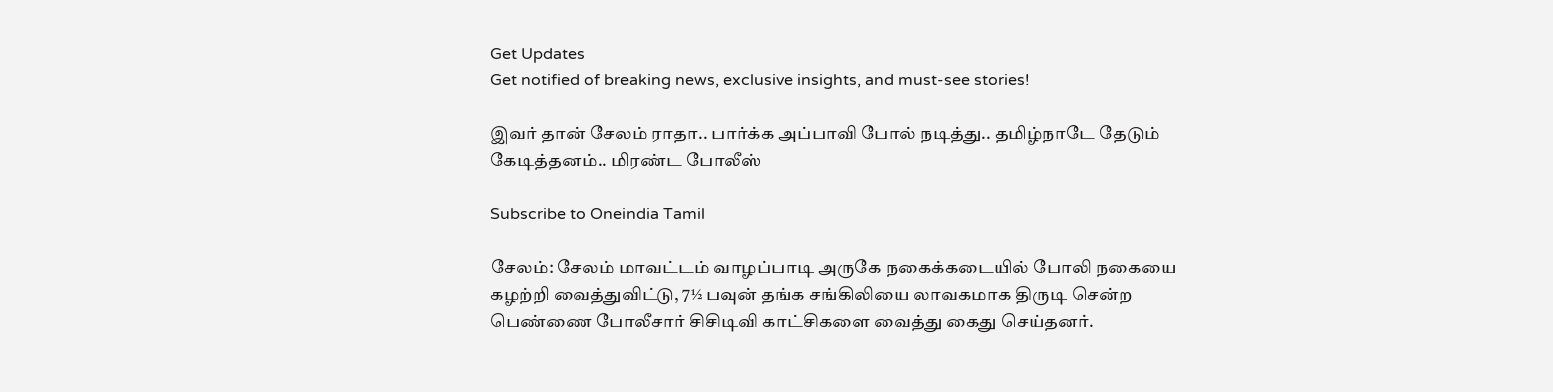Get Updates
Get notified of breaking news, exclusive insights, and must-see stories!

இவர் தான் சேலம் ராதா.. பார்க்க அப்பாவி போல் நடித்து.. தமிழ்நாடே தேடும் கேடித்தனம்.. மிரண்ட போலீஸ்

Subscribe to Oneindia Tamil

சேலம்: சேலம் மாவட்டம் வாழப்பாடி அருகே நகைக்கடையில் போலி நகையை கழற்றி வைத்துவிட்டு, 7½ பவுன் தங்க சங்கிலியை லாவகமாக திருடி சென்ற பெண்ணை போலீசார் சிசிடிவி காட்சிகளை வைத்து கைது செய்தனர்.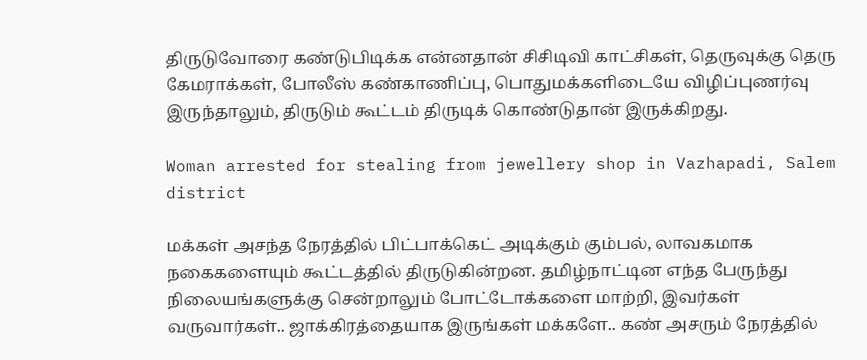திருடுவோரை கண்டுபிடிக்க என்னதான் சிசிடிவி காட்சிகள், தெருவுக்கு தெரு கேமராக்கள், போலீஸ் கண்காணிப்பு, பொதுமக்களிடையே விழிப்புணர்வு இருந்தாலும், திருடும் கூட்டம் திருடிக் கொண்டுதான் இருக்கிறது.

Woman arrested for stealing from jewellery shop in Vazhapadi, Salem district

மக்கள் அசந்த நேரத்தில் பிட்பாக்கெட் அடிக்கும் கும்பல், லாவகமாக நகைகளையும் கூட்டத்தில் திருடுகின்றன. தமிழ்நாட்டின எந்த பேருந்து நிலையங்களுக்கு சென்றாலும் போட்டோக்களை மாற்றி, இவர்கள் வருவார்கள்.. ஜாக்கிரத்தையாக இருங்கள் மக்களே.. கண் அசரும் நேரத்தில்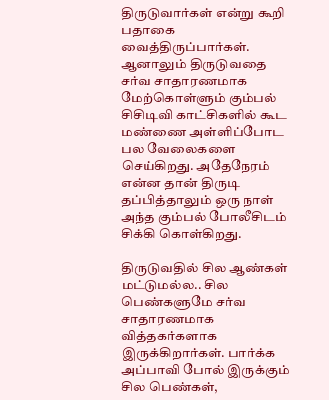திருடுவார்கள் என்று கூறி பதாகை வைத்திருப்பார்கள். ஆனாலும் திருடுவதை சர்வ சாதாரணமாக மேற்கொள்ளும் கும்பல் சிசிடிவி காட்சிகளில் கூட மண்ணை அள்ளிப்போட பல வேலைகளை செய்கிறது. அதேநேரம் என்ன தான் திருடி தப்பித்தாலும் ஒரு நாள் அந்த கும்பல் போலீசிடம் சிக்கி கொள்கிறது.

திருடுவதில் சில ஆண்கள் மட்டுமல்ல.. சில பெண்களுமே சர்வ சாதாரணமாக வித்தகர்களாக இருக்கிறார்கள். பார்க்க அப்பாவி போல் இருக்கும் சில பெண்கள்,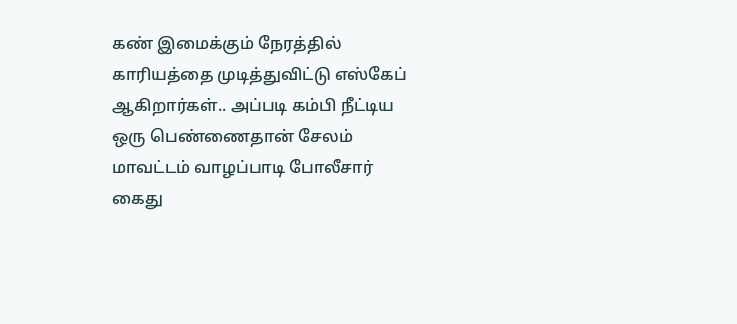கண் இமைக்கும் நேரத்தில் காரியத்தை முடித்துவிட்டு எஸ்கேப் ஆகிறார்கள்.. அப்படி கம்பி நீட்டிய ஒரு பெண்ணைதான் சேலம் மாவட்டம் வாழப்பாடி போலீசார் கைது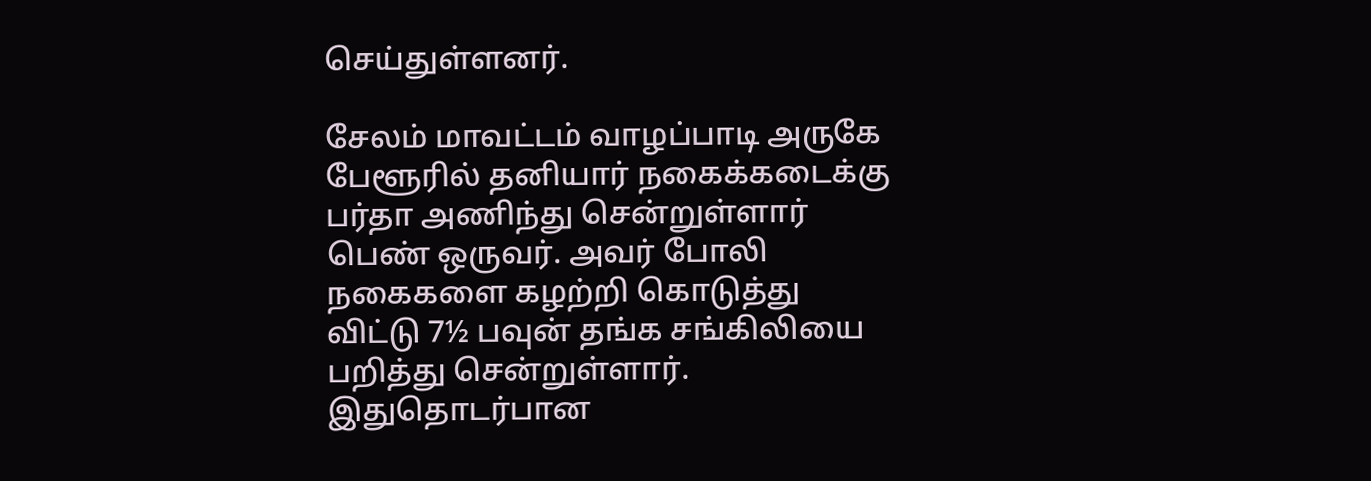செய்துள்ளனர்.

சேலம் மாவட்டம் வாழப்பாடி அருகே பேளூரில் தனியார் நகைக்கடைக்கு பர்தா அணிந்து சென்றுள்ளார் பெண் ஒருவர். அவர் போலி நகைகளை கழற்றி கொடுத்து விட்டு 7½ பவுன் தங்க சங்கிலியை பறித்து சென்றுள்ளார். இதுதொடர்பான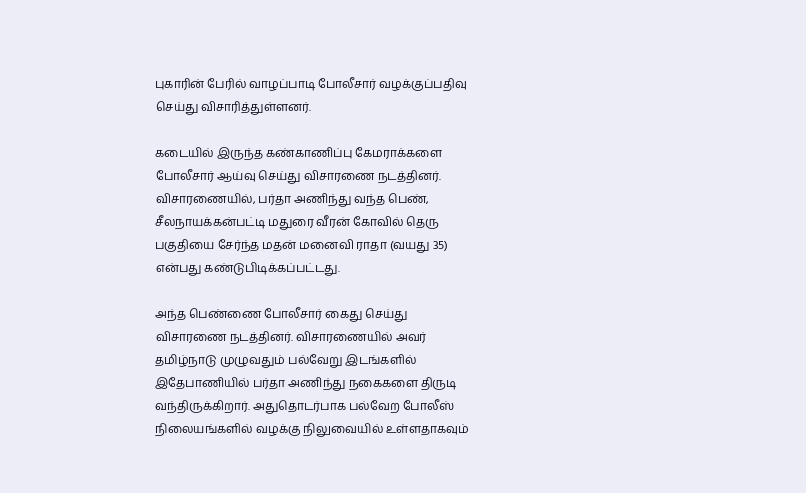புகாரின் பேரில் வாழப்பாடி போலீசார் வழக்குப்பதிவு செய்து விசாரித்துள்ளனர்.

கடையில் இருந்த கண்காணிப்பு கேமராக்களை போலீசார் ஆய்வு செய்து விசாரணை நடத்தினர். விசாரணையில், பர்தா அணிந்து வந்த பெண், சீலநாயக்கன்பட்டி மதுரை வீரன் கோவில் தெரு பகுதியை சேர்ந்த மதன் மனைவி ராதா (வயது 35) என்பது கண்டுபிடிக்கப்பட்டது.

அந்த பெண்ணை போலீசார் கைது செய்து விசாரணை நடத்தினர். விசாரணையில் அவர் தமிழ்நாடு முழுவதும் பல்வேறு இடங்களில் இதேபாணியில் பர்தா அணிந்து நகைகளை திருடி வந்திருக்கிறார். அதுதொடர்பாக பல்வேற போலீஸ் நிலையங்களில் வழக்கு நிலுவையில் உள்ளதாகவும்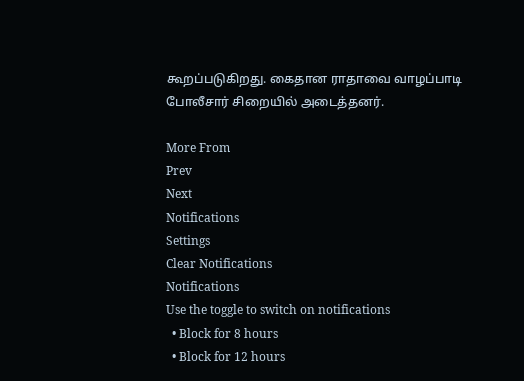கூறப்படுகிறது. கைதான ராதாவை வாழப்பாடி போலீசார் சிறையில் அடைத்தனர்.

More From
Prev
Next
Notifications
Settings
Clear Notifications
Notifications
Use the toggle to switch on notifications
  • Block for 8 hours
  • Block for 12 hours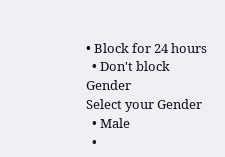• Block for 24 hours
  • Don't block
Gender
Select your Gender
  • Male
  •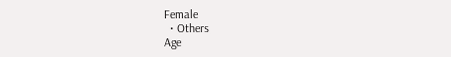Female
  • Others
Age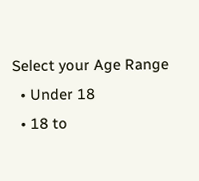Select your Age Range
  • Under 18
  • 18 to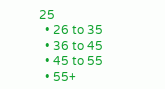25
  • 26 to 35
  • 36 to 45
  • 45 to 55
  • 55+